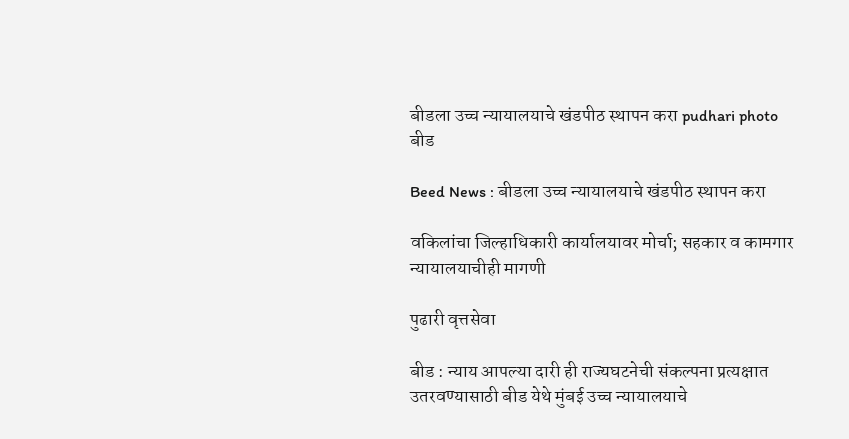बीडला उच्च न्यायालयाचे खंडपीठ स्थापन करा pudhari photo
बीड

Beed News : बीडला उच्च न्यायालयाचे खंडपीठ स्थापन करा

वकिलांचा जिल्हाधिकारी कार्यालयावर मोर्चा; सहकार व कामगार न्यायालयाचीही मागणी

पुढारी वृत्तसेवा

बीड : न्याय आपल्या दारी ही राज्यघटनेची संकल्पना प्रत्यक्षात उतरवण्यासाठी बीड येथे मुंबई उच्च न्यायालयाचे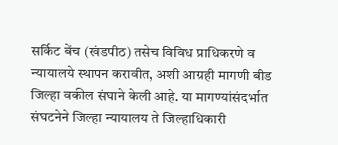सर्किट बेंच (खंडपीठ) तसेच विविध प्राधिकरणे व न्यायालये स्थापन करावीत, अशी आग्रही मागणी बीड जिल्हा वकील संघाने केली आहे. या मागण्यांसंदर्भात संघटनेने जिल्हा न्यायालय ते जिल्हाधिकारी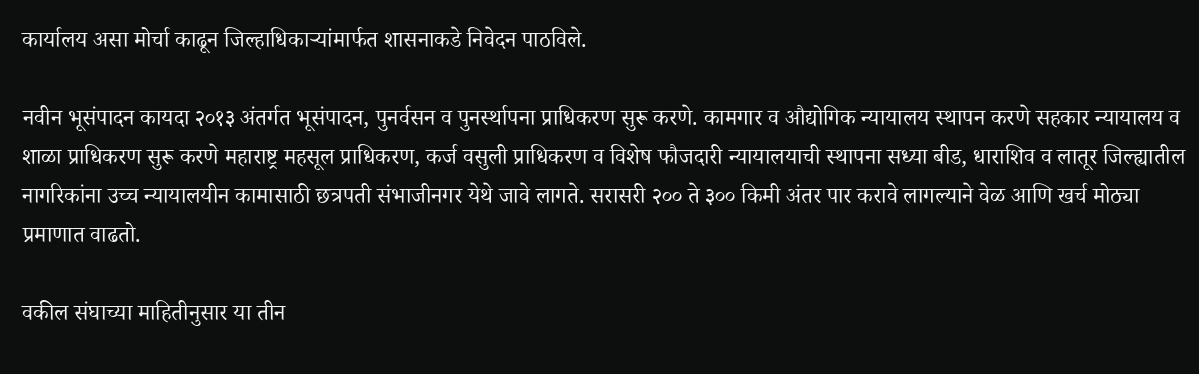कार्यालय असा मोर्चा काढून जिल्हाधिकाऱ्यांमार्फत शासनाकडे निवेदन पाठविले.

नवीन भूसंपादन कायदा २०१३ अंतर्गत भूसंपादन, पुनर्वसन व पुनर्स्थापना प्राधिकरण सुरू करणे. कामगार व औद्योगिक न्यायालय स्थापन करणे सहकार न्यायालय व शाळा प्राधिकरण सुरू करणे महाराष्ट्र महसूल प्राधिकरण, कर्ज वसुली प्राधिकरण व विशेष फौजदारी न्यायालयाची स्थापना सध्या बीड, धाराशिव व लातूर जिल्ह्यातील नागरिकांना उच्च न्यायालयीन कामासाठी छत्रपती संभाजीनगर येथे जावे लागते. सरासरी २०० ते ३०० किमी अंतर पार करावे लागल्याने वेळ आणि खर्च मोठ्या प्रमाणात वाढतो.

वकील संघाच्या माहितीनुसार या तीन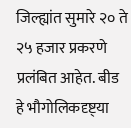जिल्ह्यांत सुमारे २० ते २५ हजार प्रकरणे प्रलंबित आहेत. बीड हे भौगोलिकदृष्ट्‌या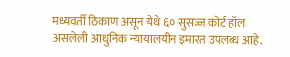मध्यवर्ती ठिकाण असून येथे ६० सुसज्ज कोर्ट हॉल असलेली आधुनिक न्यायालयीन इमारत उपलब्ध आहे.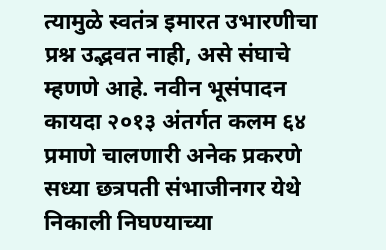त्यामुळे स्वतंत्र इमारत उभारणीचा प्रश्न उद्भवत नाही, असे संघाचे म्हणणे आहे. नवीन भूसंपादन कायदा २०१३ अंतर्गत कलम ६४ प्रमाणे चालणारी अनेक प्रकरणे सध्या छत्रपती संभाजीनगर येथे निकाली निघण्याच्या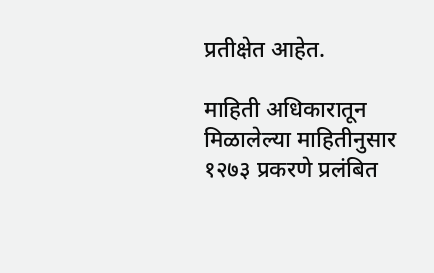प्रतीक्षेत आहेत.

माहिती अधिकारातून मिळालेल्या माहितीनुसार १२७३ प्रकरणे प्रलंबित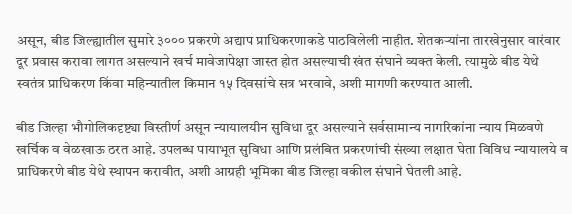असून, बीड जिल्ह्यातील सुमारे ३००० प्रकरणे अद्याप प्राधिकरणाकडे पाठविलेली नाहीत. शेतकऱ्यांना तारखेनुसार वारंवार दूर प्रवास करावा लागत असल्याने खर्च मावेजापेक्षा जास्त होत असल्याची खंत संघाने व्यक्त केली. त्यामुळे बीड येथे स्वतंत्र प्राधिकरण किंवा महिन्यातील किमान १५ दिवसांचे सत्र भरवावे, अशी मागणी करण्यात आली.

बीड जिल्हा भौगोलिकदृष्ट्या विस्तीर्ण असून न्यायालयीन सुविधा दूर असल्याने सर्वसामान्य नागरिकांना न्याय मिळवणे खर्चिक व वेळखाऊ ठरत आहे. उपलब्ध पायाभूत सुविधा आणि प्रलंबित प्रकरणांची संख्या लक्षात घेता विविध न्यायालये व प्राधिकरणे बीड येथे स्थापन करावीत, अशी आग्रही भूमिका बीड जिल्हा वकील संघाने घेतली आहे.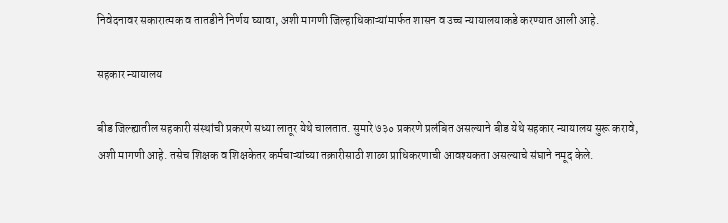निवेदनावर सकारात्मक व तातडीने निर्णय घ्यावा, अशी मागणी जिल्हाधिकाऱ्यांमार्फत शासन व उच्च न्यायालयाकडे करण्यात आली आहे.

सहकार न्यायालय

बीड जिल्ह्यातील सहकारी संस्थांची प्रकरणे सध्या लातूर येथे चालतात. सुमारे ७३० प्रकरणे प्रलंबित असल्याने बीड येथे सहकार न्यायालय सुरू करावे, अशी मागणी आहे. तसेच शिक्षक व शिक्षकेतर कर्मचाऱ्यांच्या तक्रारीसाठी शाळा प्राधिकरणाची आवश्यकता असल्याचे संघाने नमूद केले.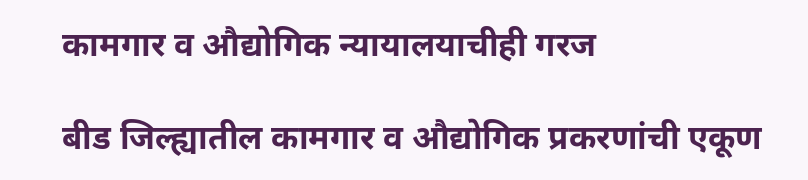कामगार व औद्योगिक न्यायालयाचीही गरज

बीड जिल्ह्यातील कामगार व औद्योगिक प्रकरणांची एकूण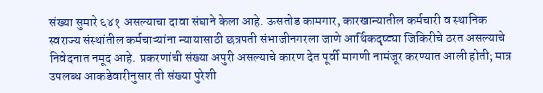संख्या सुमारे ६४१ असल्याचा दावा संघाने केला आहे. ऊसतोड कामगार, कारखान्यातील कर्मचारी व स्थानिक स्वराज्य संस्थांतील कर्मचाऱ्यांना न्यायासाठी छत्रपती संभाजीनगरला जाणे आर्थिकदृष्ट्या जिकिरीचे ठरत असल्याचे निवेदनात नमूद आहे. प्रकरणांची संख्या अपुरी असल्याचे कारण देत पूर्वी मागणी नामंजूर करण्यात आली होती; मात्र उपलब्ध आकडेवारीनुसार ती संख्या पुरेशी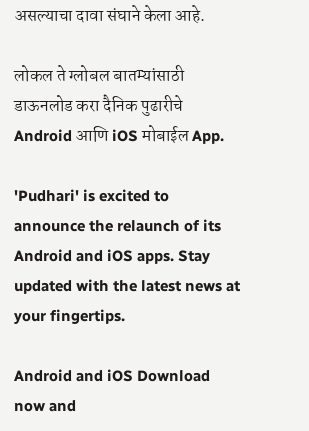असल्याचा दावा संघाने केला आहे.

लोकल ते ग्लोबल बातम्यांसाठी डाऊनलोड करा दैनिक पुढारीचे Android आणि iOS मोबाईल App.

'Pudhari' is excited to announce the relaunch of its Android and iOS apps. Stay updated with the latest news at your fingertips.

Android and iOS Download now and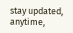stay updated, anytime,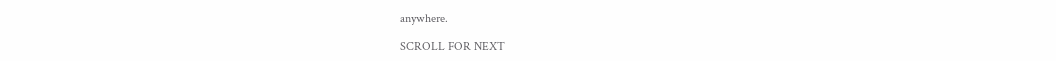anywhere.

SCROLL FOR NEXT